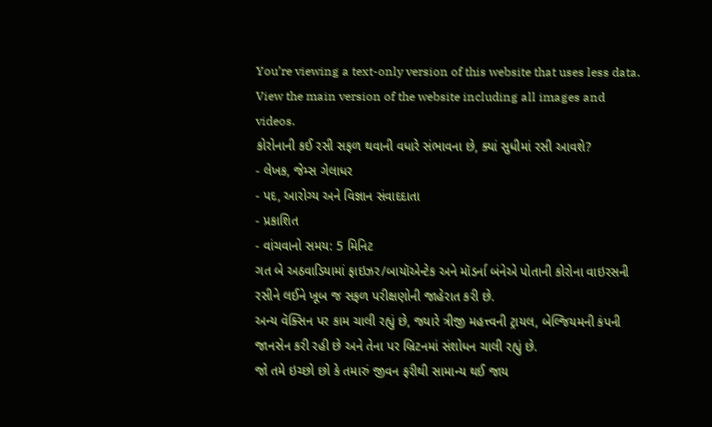You’re viewing a text-only version of this website that uses less data. View the main version of the website including all images and videos.
કોરોનાની કઈ રસી સફળ થવાની વધારે સંભાવના છે, ક્યાં સુધીમાં રસી આવશે?
- લેખક, જેમ્સ ગેલાધર
- પદ, આરોગ્ય અને વિજ્ઞાન સંવાદદાતા
- પ્રકાશિત
- વાંચવાનો સમય: 5 મિનિટ
ગત બે અઠવાડિયામાં ફાઇઝર/બાયૉએન્ટેક અને મૉડર્ના બંનેએ પોતાની કોરોના વાઇરસની રસીને લઈને ખૂબ જ સફળ પરીક્ષણોની જાહેરાત કરી છે.
અન્ય વૅક્સિન પર કામ ચાલી રહ્યું છે, જ્યારે ત્રીજી મહત્ત્વની ટ્રાયલ, બેલ્જિયમની કંપની જાનસેન કરી રહી છે અને તેના પર બ્રિટનમાં સંશોધન ચાલી રહ્યું છે.
જો તમે ઇચ્છો છો કે તમારું જીવન ફરીથી સામાન્ય થઈ જાય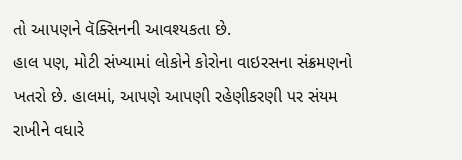તો આપણને વૅક્સિનની આવશ્યકતા છે.
હાલ પણ, મોટી સંખ્યામાં લોકોને કોરોના વાઇરસના સંક્રમણનો ખતરો છે. હાલમાં, આપણે આપણી રહેણીકરણી પર સંયમ રાખીને વધારે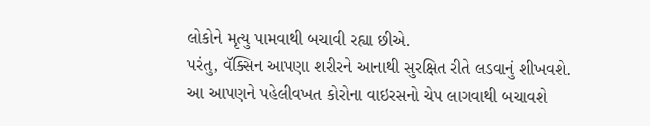લોકોને મૃત્યુ પામવાથી બચાવી રહ્યા છીએ.
પરંતુ, વૅક્સિન આપણા શરીરને આનાથી સુરક્ષિત રીતે લડવાનું શીખવશે. આ આપણને પહેલીવખત કોરોના વાઇરસનો ચેપ લાગવાથી બચાવશે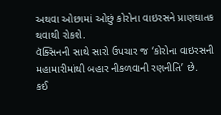અથવા ઓછામાં ઓછું કોરોના વાઇરસને પ્રાણઘાતક થવાથી રોકશે.
વૅક્સિનની સાથે સારો ઉપચાર જ ‘કોરોના વાઇરસની મહામારીમાંથી બહાર નીકળવાની રણનીતિ’ છે.
કઈ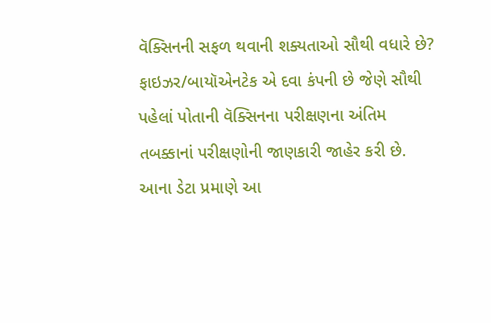વૅક્સિનની સફળ થવાની શક્યતાઓ સૌથી વધારે છે?
ફાઇઝર/બાયૉએનટેક એ દવા કંપની છે જેણે સૌથી પહેલાં પોતાની વૅક્સિનના પરીક્ષણના અંતિમ તબક્કાનાં પરીક્ષણોની જાણકારી જાહેર કરી છે.
આના ડેટા પ્રમાણે આ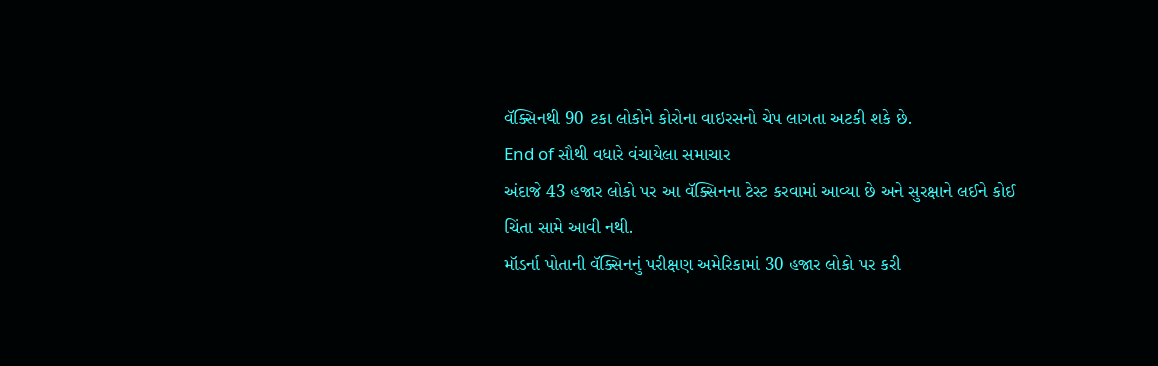વૅક્સિનથી 90 ટકા લોકોને કોરોના વાઇરસનો ચેપ લાગતા અટકી શકે છે.
End of સૌથી વધારે વંચાયેલા સમાચાર
અંદાજે 43 હજાર લોકો પર આ વૅક્સિનના ટેસ્ટ કરવામાં આવ્યા છે અને સુરક્ષાને લઈને કોઈ ચિંતા સામે આવી નથી.
મૉડર્ના પોતાની વૅક્સિનનું પરીક્ષણ અમેરિકામાં 30 હજાર લોકો પર કરી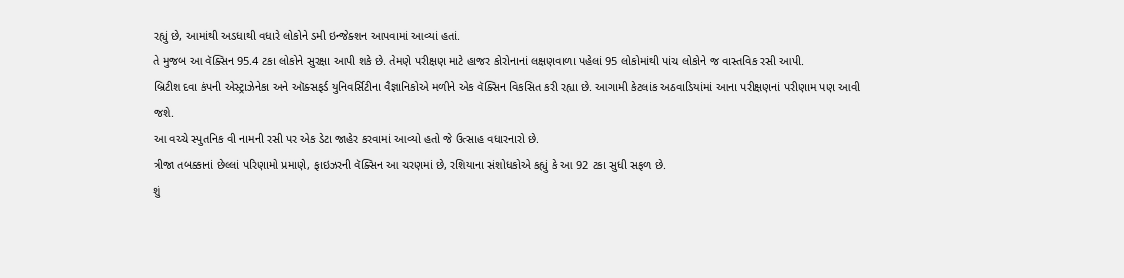રહ્યું છે, આમાંથી અડધાથી વધારે લોકોને ડમી ઇન્જેક્શન આપવામાં આવ્યાં હતાં.
તે મુજબ આ વૅક્સિન 95.4 ટકા લોકોને સુરક્ષા આપી શકે છે. તેમણે પરીક્ષણ માટે હાજર કોરોનાનાં લક્ષણવાળા પહેલાં 95 લોકોમાંથી પાંચ લોકોને જ વાસ્તવિક રસી આપી.
બ્રિટીશ દવા કંપની એસ્ટ્રાઝેનેકા અને ઑક્સફર્ડ યુનિવર્સિટીના વૈજ્ઞાનિકોએ મળીને એક વૅક્સિન વિકસિત કરી રહ્યા છે. આગામી કેટલાંક અઠવાડિયાંમાં આના પરીક્ષણનાં પરીણામ પણ આવી જશે.
આ વચ્ચે સ્પુતનિક વી નામની રસી પર એક ડેટા જાહેર કરવામાં આવ્યો હતો જે ઉત્સાહ વધારનારો છે.
ત્રીજા તબક્કાનાં છેલ્લાં પરિણામો પ્રમાણે, ફાઇઝરની વૅક્સિન આ ચરણમાં છે, રશિયાના સંશોધકોએ કહ્યું કે આ 92 ટકા સુધી સફળ છે.
શું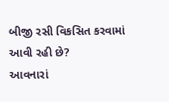બીજી રસી વિકસિત કરવામાં આવી રહી છે?
આવનારાં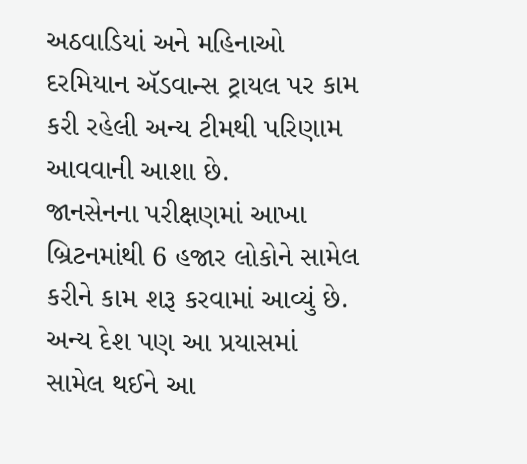અઠવાડિયાં અને મહિનાઓ દરમિયાન ઍડવાન્સ ટ્રાયલ પર કામ કરી રહેલી અન્ય ટીમથી પરિણામ આવવાની આશા છે.
જાનસેનના પરીક્ષણમાં આખા બ્રિટનમાંથી 6 હજાર લોકોને સામેલ કરીને કામ શરૂ કરવામાં આવ્યું છે. અન્ય દેશ પણ આ પ્રયાસમાં સામેલ થઈને આ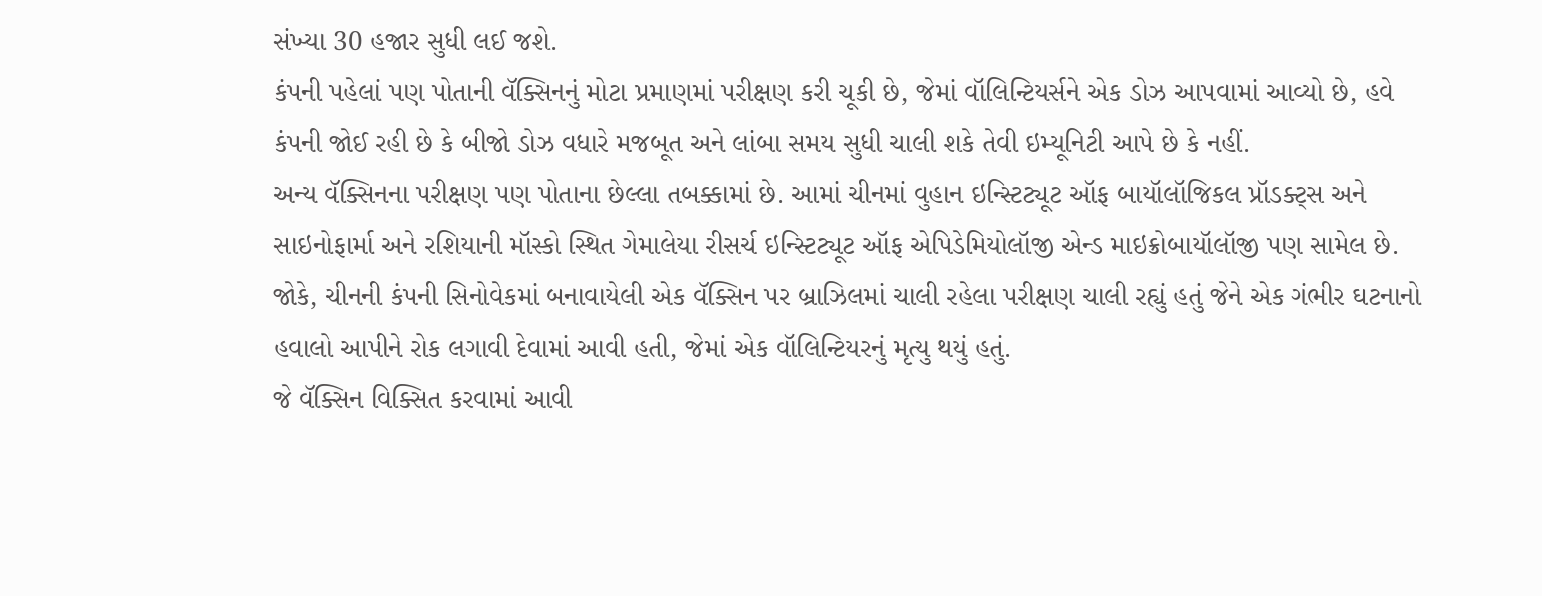સંખ્યા 30 હજાર સુધી લઈ જશે.
કંપની પહેલાં પણ પોતાની વૅક્સિનનું મોટા પ્રમાણમાં પરીક્ષણ કરી ચૂકી છે, જેમાં વૉલિન્ટિયર્સને એક ડોઝ આપવામાં આવ્યો છે, હવે કંપની જોઈ રહી છે કે બીજો ડોઝ વધારે મજબૂત અને લાંબા સમય સુધી ચાલી શકે તેવી ઇમ્યૂનિટી આપે છે કે નહીં.
અન્ય વૅક્સિનના પરીક્ષણ પણ પોતાના છેલ્લા તબક્કામાં છે. આમાં ચીનમાં વુહાન ઇન્સ્ટિટ્યૂટ ઑફ બાયૉલૉજિકલ પ્રૉડક્ટ્સ અને સાઇનોફાર્મા અને રશિયાની મૉસ્કો સ્થિત ગેમાલેયા રીસર્ચ ઇન્સ્ટિટ્યૂટ ઑફ એપિડેમિયોલૉજી એન્ડ માઇક્રોબાયૉલૉજી પણ સામેલ છે.
જોકે, ચીનની કંપની સિનોવેકમાં બનાવાયેલી એક વૅક્સિન પર બ્રાઝિલમાં ચાલી રહેલા પરીક્ષણ ચાલી રહ્યું હતું જેને એક ગંભીર ઘટનાનો હવાલો આપીને રોક લગાવી દેવામાં આવી હતી, જેમાં એક વૉલિન્ટિયરનું મૃત્યુ થયું હતું.
જે વૅક્સિન વિક્સિત કરવામાં આવી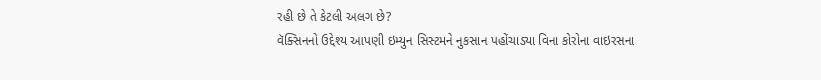રહી છે તે કેટલી અલગ છે?
વૅક્સિનનો ઉદ્દેશ્ય આપણી ઇમ્યુન સિસ્ટમને નુકસાન પહોંચાડ્યા વિના કોરોના વાઇરસના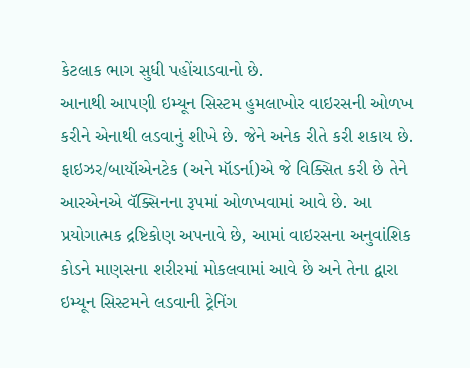કેટલાક ભાગ સુધી પહોંચાડવાનો છે.
આનાથી આપણી ઇમ્યૂન સિસ્ટમ હુમલાખોર વાઇરસની ઓળખ કરીને એનાથી લડવાનું શીખે છે. જેને અનેક રીતે કરી શકાય છે.
ફાઇઝર/બાયૉએનટેક (અને મૉડર્ના)એ જે વિક્સિત કરી છે તેને આરએનએ વૅક્સિનના રૂપમાં ઓળખવામાં આવે છે. આ પ્રયોગાત્મક દ્રષ્ટિકોણ અપનાવે છે, આમાં વાઇરસના અનુવાંશિક કોડને માણસના શરીરમાં મોકલવામાં આવે છે અને તેના દ્વારા ઇમ્યૂન સિસ્ટમને લડવાની ટ્રેનિંગ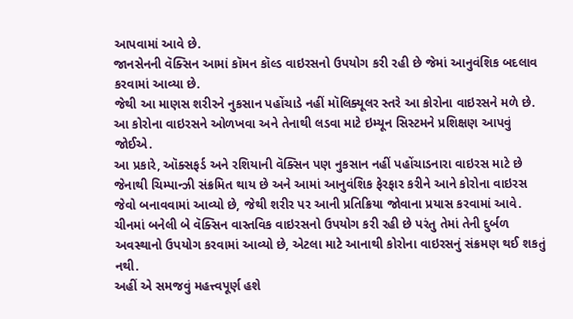આપવામાં આવે છે.
જાનસેનની વૅક્સિન આમાં કૉમન કૉલ્ડ વાઇરસનો ઉપયોગ કરી રહી છે જેમાં આનુવંશિક બદલાવ કરવામાં આવ્યા છે.
જેથી આ માણસ શરીરને નુકસાન પહોંચાડે નહીં મૉલિક્યૂલર સ્તરે આ કોરોના વાઇરસને મળે છે. આ કોરોના વાઇરસને ઓળખવા અને તેનાથી લડવા માટે ઇમ્યૂન સિસ્ટમને પ્રશિક્ષણ આપવું જોઈએ.
આ પ્રકારે, ઑક્સફર્ડ અને રશિયાની વૅક્સિન પણ નુકસાન નહીં પહોંચાડનારા વાઇરસ માટે છે જેનાથી ચિમ્પાન્ઝી સંક્રમિત થાય છે અને આમાં આનુવંશિક ફેરફાર કરીને આને કોરોના વાઇરસ જેવો બનાવવામાં આવ્યો છે, જેથી શરીર પર આની પ્રતિક્રિયા જોવાના પ્રયાસ કરવામાં આવે.
ચીનમાં બનેલી બે વૅક્સિન વાસ્તવિક વાઇરસનો ઉપયોગ કરી રહી છે પરંતુ તેમાં તેની દુર્બળ અવસ્થાનો ઉપયોગ કરવામાં આવ્યો છે, એટલા માટે આનાથી કોરોના વાઇરસનું સંક્રમણ થઈ શકતું નથી.
અહીં એ સમજવું મહત્ત્વપૂર્ણ હશે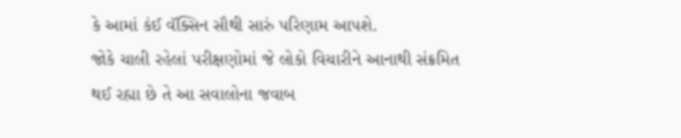કે આમાં કંઈ વૅક્સિન સૌથી સારું પરિણામ આપશે.
જોકે ચાલી રહેલાં પરીક્ષણોમાં જે લોકો વિચારીને આનાથી સંક્રમિત થઈ રહ્યા છે તે આ સવાલોના જવાબ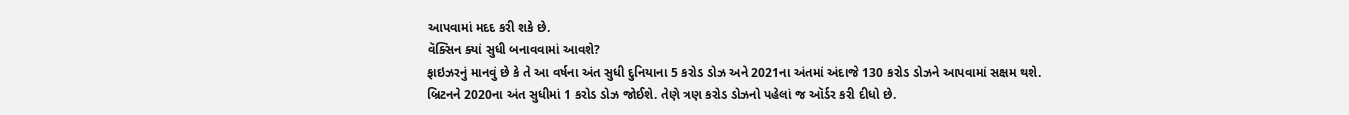આપવામાં મદદ કરી શકે છે.
વૅક્સિન ક્યાં સુધી બનાવવામાં આવશે?
ફાઇઝરનું માનવું છે કે તે આ વર્ષના અંત સુધી દુનિયાના 5 કરોડ ડોઝ અને 2021ના અંતમાં અંદાજે 130 કરોડ ડોઝને આપવામાં સક્ષમ થશે.
બ્રિટનને 2020ના અંત સુધીમાં 1 કરોડ ડોઝ જોઈશે. તેણે ત્રણ કરોડ ડોઝનો પહેલાં જ ઑર્ડર કરી દીધો છે.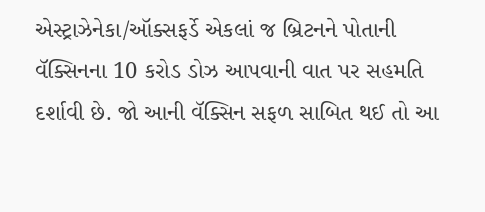એસ્ટ્રાઝેનેકા/ઑક્સફર્ડે એકલાં જ બ્રિટનને પોતાની વૅક્સિનના 10 કરોડ ડોઝ આપવાની વાત પર સહમતિ દર્શાવી છે. જો આની વૅક્સિન સફળ સાબિત થઈ તો આ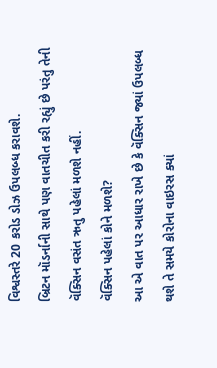વિશ્વસ્તરે 20 કરોડ ડોઝ ઉપલબ્ધ કરાવશે.
બ્રિટન મૉડર્નાની સાથે પણ વાતચીત કરી રહ્યું છે પરંતુ તેની વૅક્સિન વસંત ઋતુ પહેલાં મળશે નહીં.
વૅક્સિન પહેલાં કોને મળશે?
આ એ વાત પર આધાર રાખે છે કે વૅક્સિન જ્યાં ઉપલબ્ધ થશે તે સમયે કોરોના વાઇરસ ક્યાં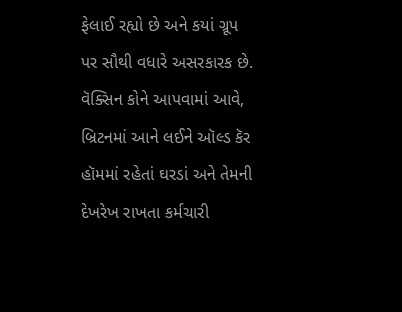ફેલાઈ રહ્યો છે અને કયાં ગ્રૂપ પર સૌથી વધારે અસરકારક છે.
વૅક્સિન કોને આપવામાં આવે, બ્રિટનમાં આને લઈને ઑલ્ડ કૅર હૉમમાં રહેતાં ઘરડાં અને તેમની દેખરેખ રાખતા કર્મચારી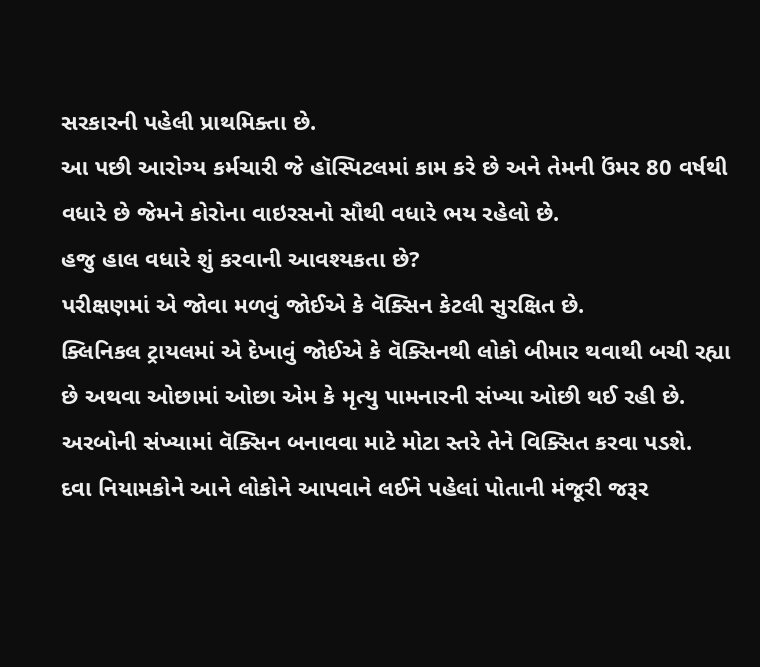સરકારની પહેલી પ્રાથમિક્તા છે.
આ પછી આરોગ્ય કર્મચારી જે હૉસ્પિટલમાં કામ કરે છે અને તેમની ઉંમર 80 વર્ષથી વધારે છે જેમને કોરોના વાઇરસનો સૌથી વધારે ભય રહેલો છે.
હજુ હાલ વધારે શું કરવાની આવશ્યકતા છે?
પરીક્ષણમાં એ જોવા મળવું જોઈએ કે વૅક્સિન કેટલી સુરક્ષિત છે.
ક્લિનિકલ ટ્રાયલમાં એ દેખાવું જોઈએ કે વૅક્સિનથી લોકો બીમાર થવાથી બચી રહ્યા છે અથવા ઓછામાં ઓછા એમ કે મૃત્યુ પામનારની સંખ્યા ઓછી થઈ રહી છે.
અરબોની સંખ્યામાં વૅક્સિન બનાવવા માટે મોટા સ્તરે તેને વિક્સિત કરવા પડશે.
દવા નિયામકોને આને લોકોને આપવાને લઈને પહેલાં પોતાની મંજૂરી જરૂર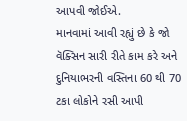આપવી જોઈએ.
માનવામાં આવી રહ્યું છે કે જો વૅક્સિન સારી રીતે કામ કરે અને દુનિયાભરની વસ્તિના 60 થી 70 ટકા લોકોને રસી આપી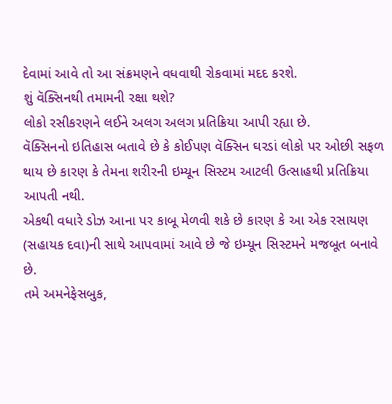દેવામાં આવે તો આ સંક્રમણને વધવાથી રોકવામાં મદદ કરશે.
શું વૅક્સિનથી તમામની રક્ષા થશે?
લોકો રસીકરણને લઈને અલગ અલગ પ્રતિક્રિયા આપી રહ્યા છે.
વૅક્સિનનો ઇતિહાસ બતાવે છે કે કોઈપણ વૅક્સિન ઘરડાં લોકો પર ઓછી સફળ થાય છે કારણ કે તેમના શરીરની ઇમ્યૂન સિસ્ટમ આટલી ઉત્સાહથી પ્રતિક્રિયા આપતી નથી.
એકથી વધારે ડોઝ આના પર કાબૂ મેળવી શકે છે કારણ કે આ એક રસાયણ (સહાયક દવા)ની સાથે આપવામાં આવે છે જે ઇમ્યૂન સિસ્ટમને મજબૂત બનાવે છે.
તમે અમનેફેસબુક,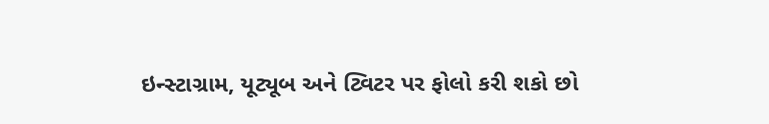ઇન્સ્ટાગ્રામ, યૂટ્યૂબ અને ટ્વિટર પર ફોલો કરી શકો છો